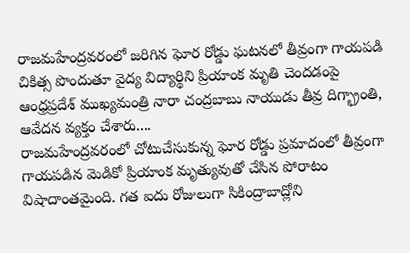రాజమహేంద్రవరంలో జరిగిన ఘోర రోడ్డు ఘటనలో తీవ్రంగా గాయపడి చికిత్స పొందుతూ వైద్య విద్యార్థిని ప్రియాంక మృతి చెందడంపై ఆంధ్రప్రదేశ్ ముఖ్యమంత్రి నారా చంద్రబాబు నాయుడు తీవ్ర దిగ్భ్రాంతి, ఆవేదన వ్యక్తం చేశారు....
రాజమహేంద్రవరంలో చోటుచేసుకున్న ఘోర రోడ్డు ప్రమాదంలో తీవ్రంగా గాయపడిన మెడికో ప్రియాంక మృత్యువుతో చేసిన పోరాటం విషాదాంతమైంది. గత ఐదు రోజులుగా సికింద్రాబాద్లోని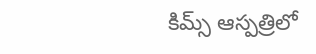కిమ్స్ ఆస్పత్రిలో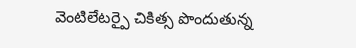వెంటిలేటర్పై చికిత్స పొందుతున్న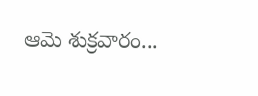ఆమె శుక్రవారం...